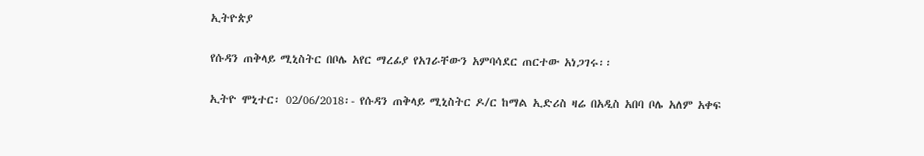ኢትዮጵያ

የሱዳን ጠቅላይ ሚኒስትር በቦሌ አየር ማረፊያ የአገራቸውን አምባሳደር ጠርተው አነጋገሩ፡፡

ኢትዮ ሞኒተር፡ 02/06/2018፡- የሱዳን ጠቅላይ ሚኒስትር ዶ/ር ከማል ኢድሪስ ዛሬ በአዲስ አበባ ቦሌ አለም አቀፍ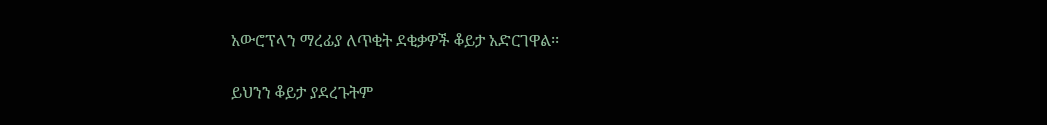አውሮፕላን ማረፊያ ለጥቂት ደቂቃዎች ቆይታ አድርገዋል፡፡

ይህንን ቆይታ ያደረጉትም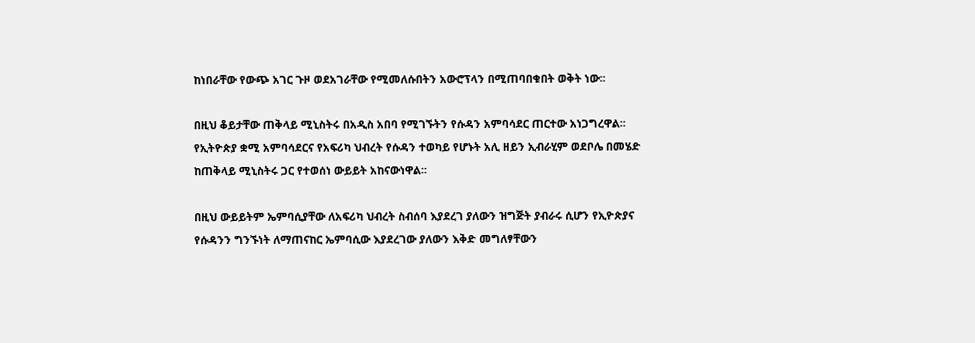ከነበራቸው የውጭ አገር ጉዞ ወደአገራቸው የሚመለሱበትን አውሮፕላን በሚጠባበቁበት ወቅት ነው፡፡

በዚህ ቆይታቸው ጠቅላይ ሚኒስትሩ በአዲስ አበባ የሚገኙትን የሱዳን አምባሳደር ጠርተው አነጋግረዋል፡፡ የኢትዮጵያ ቋሚ አምባሳደርና የአፍሪካ ህብረት የሱዳን ተወካይ የሆኑት አሊ ዘይን ኢብራሂም ወደቦሌ በመሄድ ከጠቅላይ ሚኒስትሩ ጋር የተወሰነ ውይይት አከናውነዋል፡፡

በዚህ ውይይትም ኤምባሲያቸው ለአፍሪካ ህብረት ስብሰባ እያደረገ ያለውን ዝግጅት ያብራሩ ሲሆን የኢዮጵያና የሱዳንን ግንኙነት ለማጠናከር ኤምባሲው እያደረገው ያለውን እቅድ መግለፃቸውን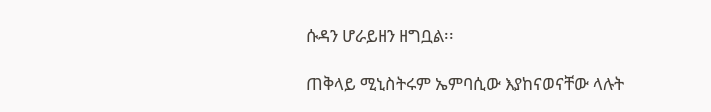ሱዳን ሆራይዘን ዘግቧል፡፡

ጠቅላይ ሚኒስትሩም ኤምባሲው እያከናወናቸው ላሉት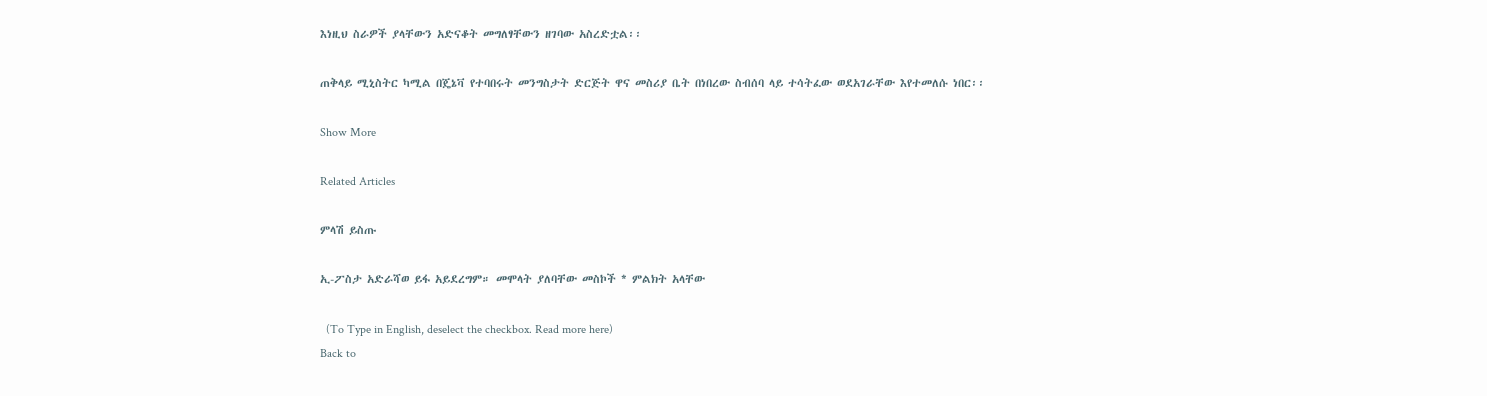እነዚህ ስራዎች ያላቸውን አድናቆት መግለፃቸውን ዘገባው አስረድቷል፡፡

ጠቅላይ ሚኒስትር ካሚል በጄኔቫ የተባበሩት መንግስታት ድርጅት ዋና መስሪያ ቤት በነበረው ስብሰባ ላይ ተሳትፈው ወደአገራቸው እየተመለሱ ነበር፡፡

Show More

Related Articles

ምላሽ ይስጡ

ኢ-ፖስታ አድራሻወ ይፋ አይደረግም። መሞላት ያለባቸው መስኮች * ምልክት አላቸው

  (To Type in English, deselect the checkbox. Read more here)
Back to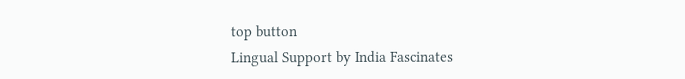top button
Lingual Support by India Fascinates